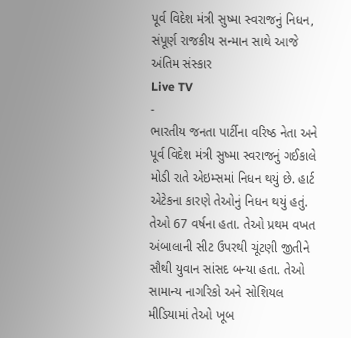પૂર્વ વિદેશ મંત્રી સુષ્મા સ્વરાજનું નિધન, સંપૂર્ણ રાજકીય સન્માન સાથે આજે અંતિમ સંસ્કાર
Live TV
-
ભારતીય જનતા પાર્ટીના વરિષ્ઠ નેતા અને પૂર્વ વિદેશ મંત્રી સુષ્મા સ્વરાજનું ગઈકાલે મોડી રાતે એઇમ્સમાં નિધન થયું છે. હાર્ટ એટેકના કારણે તેઓનું નિધન થયું હતું. તેઓ 67 વર્ષના હતા. તેઓ પ્રથમ વખત અંબાલાની સીટ ઉપરથી ચૂંટણી જીતીને સૌથી યુવાન સાંસદ બન્યા હતા. તેઓ સામાન્ય નાગરિકો અને સોશિયલ મીડિયામાં તેઓ ખૂબ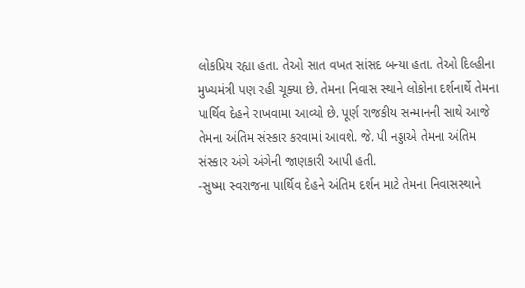લોકપ્રિય રહ્યા હતા. તેઓ સાત વખત સાંસદ બન્યા હતા. તેઓ દિલ્હીના મુખ્યમંત્રી પણ રહી ચૂક્યા છે. તેમના નિવાસ સ્થાને લોકોના દર્શનાર્થે તેમના પાર્થિવ દેહને રાખવામા આવ્યો છે. પૂર્ણ રાજકીય સન્માનની સાથે આજે તેમના અંતિમ સંસ્કાર કરવામાં આવશે. જે. પી નડ્ડાએ તેમના અંતિમ સંસ્કાર અંગે અંગેની જાણકારી આપી હતી.
-સુષ્મા સ્વરાજના પાર્થિવ દેહને અંતિમ દર્શન માટે તેમના નિવાસસ્થાને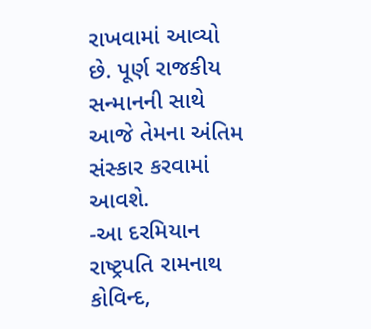રાખવામાં આવ્યો છે. પૂર્ણ રાજકીય સન્માનની સાથે આજે તેમના અંતિમ સંસ્કાર કરવામાં આવશે.
-આ દરમિયાન રાષ્ટ્રપતિ રામનાથ કોવિન્દ,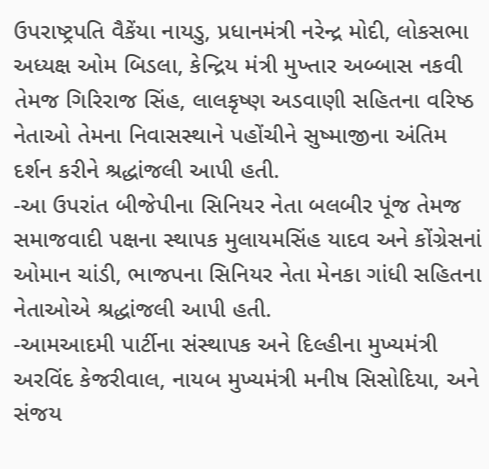ઉપરાષ્ટ્રપતિ વૈકેંયા નાયડુ, પ્રધાનમંત્રી નરેન્દ્ર મોદી, લોકસભા અધ્યક્ષ ઓમ બિડલા, કેન્દ્રિય મંત્રી મુખ્તાર અબ્બાસ નકવી તેમજ ગિરિરાજ સિંહ, લાલકૃષ્ણ અડવાણી સહિતના વરિષ્ઠ નેતાઓ તેમના નિવાસસ્થાને પહોંચીને સુષ્માજીના અંતિમ દર્શન કરીને શ્રદ્ધાંજલી આપી હતી.
-આ ઉપરાંત બીજેપીના સિનિયર નેતા બલબીર પૂંજ તેમજ સમાજવાદી પક્ષના સ્થાપક મુલાયમસિંહ યાદવ અને કોંગ્રેસનાં ઓમાન ચાંડી, ભાજપના સિનિયર નેતા મેનકા ગાંધી સહિતના નેતાઓએ શ્રદ્ધાંજલી આપી હતી.
-આમઆદમી પાર્ટીના સંસ્થાપક અને દિલ્હીના મુખ્યમંત્રી અરવિંદ કેજરીવાલ, નાયબ મુખ્યમંત્રી મનીષ સિસોદિયા, અને સંજય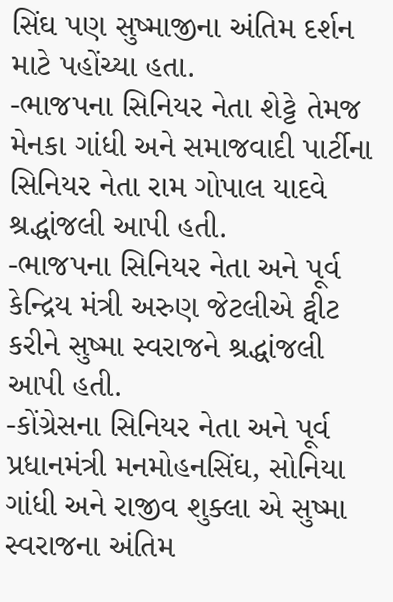સિંઘ પણ સુષ્માજીના અંતિમ દર્શન માટે પહોંચ્યા હતા.
-ભાજપના સિનિયર નેતા શેટ્ટે તેમજ મેનકા ગાંધી અને સમાજવાદી પાર્ટીના સિનિયર નેતા રામ ગોપાલ યાદવે શ્રદ્ધાંજલી આપી હતી.
-ભાજપના સિનિયર નેતા અને પૂર્વ કેન્દ્રિય મંત્રી અરુણ જેટલીએ ટ્વીટ કરીને સુષ્મા સ્વરાજને શ્રદ્ધાંજલી આપી હતી.
-કોંગ્રેસના સિનિયર નેતા અને પૂર્વ પ્રધાનમંત્રી મનમોહનસિંઘ, સોનિયા ગાંધી અને રાજીવ શુક્લા એ સુષ્મા સ્વરાજના અંતિમ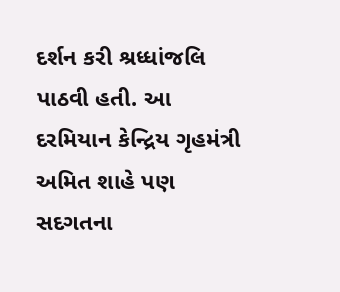દર્શન કરી શ્રધ્ધાંજલિ પાઠવી હતી. આ દરમિયાન કેન્દ્રિય ગૃહમંત્રી અમિત શાહે પણ સદગતના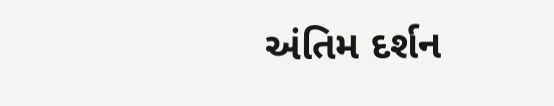અંતિમ દર્શન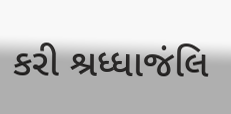કરી શ્રધ્ધાજંલિ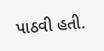પાઠવી હતી.